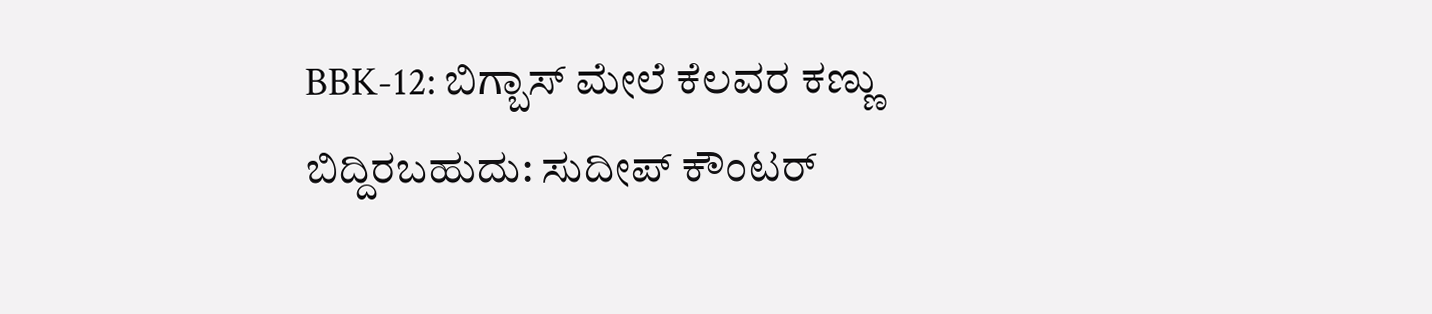BBK-12: ಬಿಗ್ಬಾಸ್ ಮೇಲೆ ಕೆಲವರ ಕಣ್ಣು ಬಿದ್ದಿರಬಹುದು: ಸುದೀಪ್ ಕೌಂಟರ್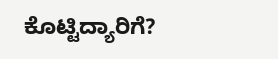ಕೊಟ್ಟಿದ್ಯಾರಿಗೆ?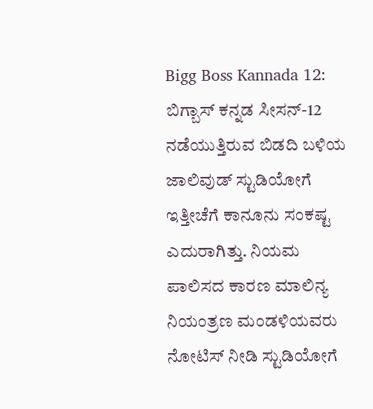Bigg Boss Kannada 12: ಬಿಗ್ಬಾಸ್ ಕನ್ನಡ ಸೀಸನ್-12 ನಡೆಯುತ್ತಿರುವ ಬಿಡದಿ ಬಳಿಯ ಜಾಲಿವುಡ್ ಸ್ಟುಡಿಯೋಗೆ ಇತ್ತೀಚೆಗೆ ಕಾನೂನು ಸಂಕಷ್ಟ ಎದುರಾಗಿತ್ತು. ನಿಯಮ ಪಾಲಿಸದ ಕಾರಣ ಮಾಲಿನ್ಯ ನಿಯಂತ್ರಣ ಮಂಡಳಿಯವರು ನೋಟಿಸ್ ನೀಡಿ ಸ್ಟುಡಿಯೋಗೆ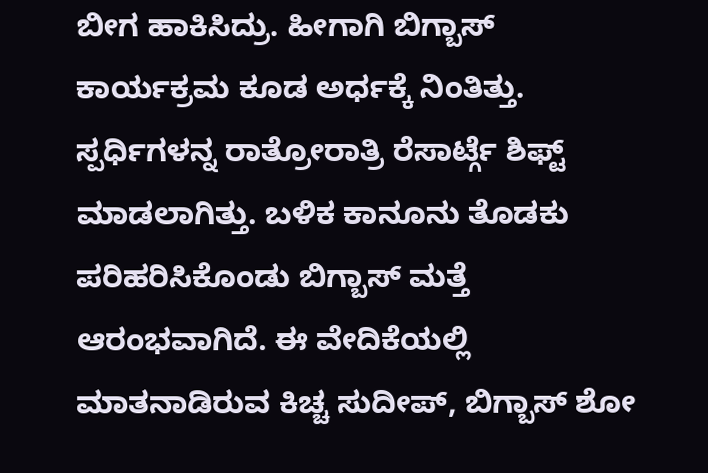ಬೀಗ ಹಾಕಿಸಿದ್ರು. ಹೀಗಾಗಿ ಬಿಗ್ಬಾಸ್ ಕಾರ್ಯಕ್ರಮ ಕೂಡ ಅರ್ಧಕ್ಕೆ ನಿಂತಿತ್ತು. ಸ್ಪರ್ಧಿಗಳನ್ನ ರಾತ್ರೋರಾತ್ರಿ ರೆಸಾರ್ಟ್ಗೆ ಶಿಫ್ಟ್ ಮಾಡಲಾಗಿತ್ತು. ಬಳಿಕ ಕಾನೂನು ತೊಡಕು ಪರಿಹರಿಸಿಕೊಂಡು ಬಿಗ್ಬಾಸ್ ಮತ್ತೆ ಆರಂಭವಾಗಿದೆ. ಈ ವೇದಿಕೆಯಲ್ಲಿ ಮಾತನಾಡಿರುವ ಕಿಚ್ಚ ಸುದೀಪ್, ಬಿಗ್ಬಾಸ್ ಶೋ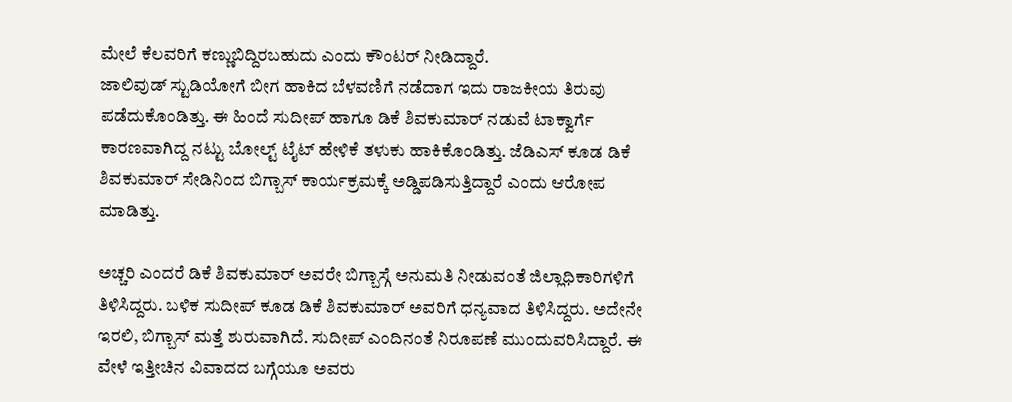ಮೇಲೆ ಕೆಲವರಿಗೆ ಕಣ್ಣುಬಿದ್ದಿರಬಹುದು ಎಂದು ಕೌಂಟರ್ ನೀಡಿದ್ದಾರೆ.
ಜಾಲಿವುಡ್ ಸ್ಟುಡಿಯೋಗೆ ಬೀಗ ಹಾಕಿದ ಬೆಳವಣಿಗೆ ನಡೆದಾಗ ಇದು ರಾಜಕೀಯ ತಿರುವು ಪಡೆದುಕೊಂಡಿತ್ತು. ಈ ಹಿಂದೆ ಸುದೀಪ್ ಹಾಗೂ ಡಿಕೆ ಶಿವಕುಮಾರ್ ನಡುವೆ ಟಾಕ್ವಾರ್ಗೆ ಕಾರಣವಾಗಿದ್ದ ನಟ್ಟು ಬೋಲ್ಟ್ ಟೈಟ್ ಹೇಳಿಕೆ ತಳುಕು ಹಾಕಿಕೊಂಡಿತ್ತು. ಜೆಡಿಎಸ್ ಕೂಡ ಡಿಕೆ ಶಿವಕುಮಾರ್ ಸೇಡಿನಿಂದ ಬಿಗ್ಬಾಸ್ ಕಾರ್ಯಕ್ರಮಕ್ಕೆ ಅಡ್ಡಿಪಡಿಸುತ್ತಿದ್ದಾರೆ ಎಂದು ಆರೋಪ ಮಾಡಿತ್ತು.

ಅಚ್ಚರಿ ಎಂದರೆ ಡಿಕೆ ಶಿವಕುಮಾರ್ ಅವರೇ ಬಿಗ್ಬಾಸ್ಗೆ ಅನುಮತಿ ನೀಡುವಂತೆ ಜಿಲ್ಲಾಧಿಕಾರಿಗಳಿಗೆ ತಿಳಿಸಿದ್ದರು. ಬಳಿಕ ಸುದೀಪ್ ಕೂಡ ಡಿಕೆ ಶಿವಕುಮಾರ್ ಅವರಿಗೆ ಧನ್ಯವಾದ ತಿಳಿಸಿದ್ದರು. ಅದೇನೇ ಇರಲಿ, ಬಿಗ್ಬಾಸ್ ಮತ್ತೆ ಶುರುವಾಗಿದೆ. ಸುದೀಪ್ ಎಂದಿನಂತೆ ನಿರೂಪಣೆ ಮುಂದುವರಿಸಿದ್ದಾರೆ. ಈ ವೇಳೆ ಇತ್ತೀಚಿನ ವಿವಾದದ ಬಗ್ಗೆಯೂ ಅವರು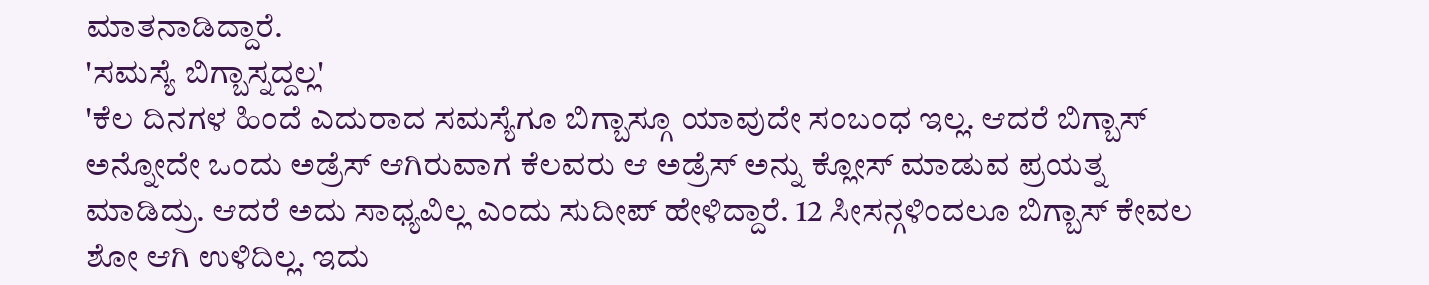ಮಾತನಾಡಿದ್ದಾರೆ.
'ಸಮಸ್ಯೆ ಬಿಗ್ಬಾಸ್ನದ್ದಲ್ಲ'
'ಕೆಲ ದಿನಗಳ ಹಿಂದೆ ಎದುರಾದ ಸಮಸ್ಯೆಗೂ ಬಿಗ್ಬಾಸ್ಗೂ ಯಾವುದೇ ಸಂಬಂಧ ಇಲ್ಲ. ಆದರೆ ಬಿಗ್ಬಾಸ್ ಅನ್ನೋದೇ ಒಂದು ಅಡ್ರೆಸ್ ಆಗಿರುವಾಗ ಕೆಲವರು ಆ ಅಡ್ರೆಸ್ ಅನ್ನು ಕ್ಲೋಸ್ ಮಾಡುವ ಪ್ರಯತ್ನ ಮಾಡಿದ್ರು. ಆದರೆ ಅದು ಸಾಧ್ಯವಿಲ್ಲ ಎಂದು ಸುದೀಪ್ ಹೇಳಿದ್ದಾರೆ. 12 ಸೀಸನ್ಗಳಿಂದಲೂ ಬಿಗ್ಬಾಸ್ ಕೇವಲ ಶೋ ಆಗಿ ಉಳಿದಿಲ್ಲ. ಇದು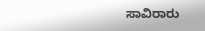ಸಾವಿರಾರು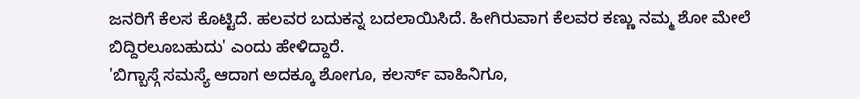ಜನರಿಗೆ ಕೆಲಸ ಕೊಟ್ಟಿದೆ. ಹಲವರ ಬದುಕನ್ನ ಬದಲಾಯಿಸಿದೆ. ಹೀಗಿರುವಾಗ ಕೆಲವರ ಕಣ್ಣು ನಮ್ಮ ಶೋ ಮೇಲೆ ಬಿದ್ದಿರಲೂಬಹುದು' ಎಂದು ಹೇಳಿದ್ದಾರೆ.
'ಬಿಗ್ಬಾಸ್ಗೆ ಸಮಸ್ಯೆ ಆದಾಗ ಅದಕ್ಕೂ ಶೋಗೂ, ಕಲರ್ಸ್ ವಾಹಿನಿಗೂ,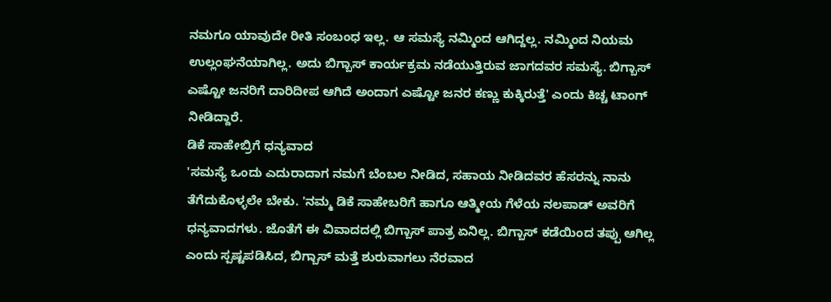ನಮಗೂ ಯಾವುದೇ ರೀತಿ ಸಂಬಂಧ ಇಲ್ಲ. ಆ ಸಮಸ್ಯೆ ನಮ್ಮಿಂದ ಆಗಿದ್ದಲ್ಲ. ನಮ್ಮಿಂದ ನಿಯಮ ಉಲ್ಲಂಘನೆಯಾಗಿಲ್ಲ. ಅದು ಬಿಗ್ಬಾಸ್ ಕಾರ್ಯಕ್ರಮ ನಡೆಯುತ್ತಿರುವ ಜಾಗದವರ ಸಮಸ್ಯೆ. ಬಿಗ್ಬಾಸ್ ಎಷ್ಟೋ ಜನರಿಗೆ ದಾರಿದೀಪ ಆಗಿದೆ ಅಂದಾಗ ಎಷ್ಟೋ ಜನರ ಕಣ್ಣು ಕುಕ್ಕಿರುತ್ತೆ' ಎಂದು ಕಿಚ್ಚ ಟಾಂಗ್ ನೀಡಿದ್ದಾರೆ.
ಡಿಕೆ ಸಾಹೇಬ್ರಿಗೆ ಧನ್ಯವಾದ
'ಸಮಸ್ಯೆ ಒಂದು ಎದುರಾದಾಗ ನಮಗೆ ಬೆಂಬಲ ನೀಡಿದ, ಸಹಾಯ ನೀಡಿದವರ ಹೆಸರನ್ನು ನಾನು ತೆಗೆದುಕೊಳ್ಳಲೇ ಬೇಕು. 'ನಮ್ಮ ಡಿಕೆ ಸಾಹೇಬರಿಗೆ ಹಾಗೂ ಆತ್ಮೀಯ ಗೆಳೆಯ ನಲಪಾಡ್ ಅವರಿಗೆ ಧನ್ಯವಾದಗಳು. ಜೊತೆಗೆ ಈ ವಿವಾದದಲ್ಲಿ ಬಿಗ್ಬಾಸ್ ಪಾತ್ರ ಏನಿಲ್ಲ. ಬಿಗ್ಬಾಸ್ ಕಡೆಯಿಂದ ತಪ್ಪು ಆಗಿಲ್ಲ ಎಂದು ಸ್ಪಷ್ಟಪಡಿಸಿದ, ಬಿಗ್ಬಾಸ್ ಮತ್ತೆ ಶುರುವಾಗಲು ನೆರವಾದ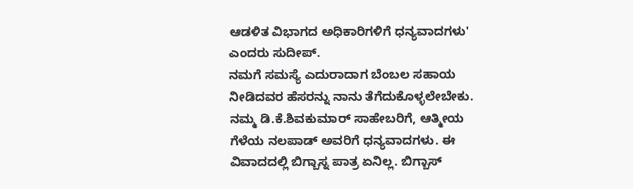ಆಡಳಿತ ವಿಭಾಗದ ಅಧಿಕಾರಿಗಳಿಗೆ ಧನ್ಯವಾದಗಳು' ಎಂದರು ಸುದೀಪ್.
ನಮಗೆ ಸಮಸ್ಯೆ ಎದುರಾದಾಗ ಬೆಂಬಲ ಸಹಾಯ ನೀಡಿದವರ ಹೆಸರನ್ನು ನಾನು ತೆಗೆದುಕೊಳ್ಳಲೇಬೇಕು. ನಮ್ಮ ಡಿ.ಕೆ.ಶಿವಕುಮಾರ್ ಸಾಹೇಬರಿಗೆ, ಆತ್ಮೀಯ ಗೆಳೆಯ ನಲಪಾಡ್ ಅವರಿಗೆ ಧನ್ಯವಾದಗಳು. ಈ ವಿವಾದದಲ್ಲಿ ಬಿಗ್ಬಾಸ್ನ ಪಾತ್ರ ಏನಿಲ್ಲ. ಬಿಗ್ಬಾಸ್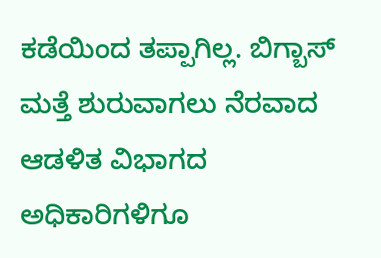ಕಡೆಯಿಂದ ತಪ್ಪಾಗಿಲ್ಲ. ಬಿಗ್ಬಾಸ್ ಮತ್ತೆ ಶುರುವಾಗಲು ನೆರವಾದ ಆಡಳಿತ ವಿಭಾಗದ ಅಧಿಕಾರಿಗಳಿಗೂ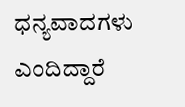ಧನ್ಯವಾದಗಳು ಎಂದಿದ್ದಾರೆ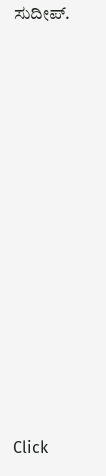ಸುದೀಪ್.












Click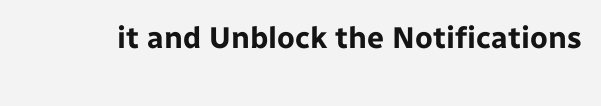it and Unblock the Notifications